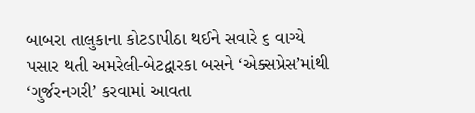બાબરા તાલુકાના કોટડાપીઠા થઈને સવારે ૬ વાગ્યે પસાર થતી અમરેલી-બેટદ્વારકા બસને ‘એક્સપ્રેસ’માંથી ‘ગુર્જરનગરી’ કરવામાં આવતા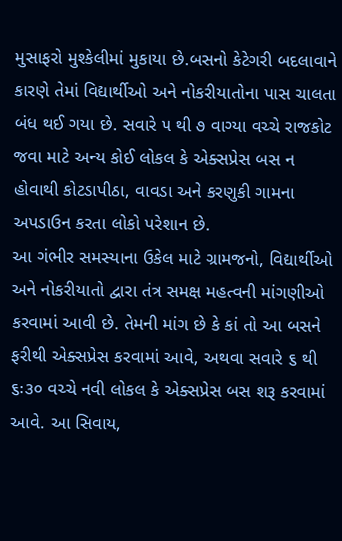મુસાફરો મુશ્કેલીમાં મુકાયા છે.બસનો કેટેગરી બદલાવાને કારણે તેમાં વિદ્યાર્થીઓ અને નોકરીયાતોના પાસ ચાલતા બંધ થઈ ગયા છે. સવારે ૫ થી ૭ વાગ્યા વચ્ચે રાજકોટ જવા માટે અન્ય કોઈ લોકલ કે એક્સપ્રેસ બસ ન હોવાથી કોટડાપીઠા, વાવડા અને કરણુકી ગામના અપડાઉન કરતા લોકો પરેશાન છે.
આ ગંભીર સમસ્યાના ઉકેલ માટે ગ્રામજનો, વિદ્યાર્થીઓ અને નોકરીયાતો દ્વારા તંત્ર સમક્ષ મહત્વની માંગણીઓ કરવામાં આવી છે. તેમની માંગ છે કે કાં તો આ બસને ફરીથી એક્સપ્રેસ કરવામાં આવે, અથવા સવારે ૬ થી ૬ઃ૩૦ વચ્ચે નવી લોકલ કે એક્સપ્રેસ બસ શરૂ કરવામાં આવે. આ સિવાય,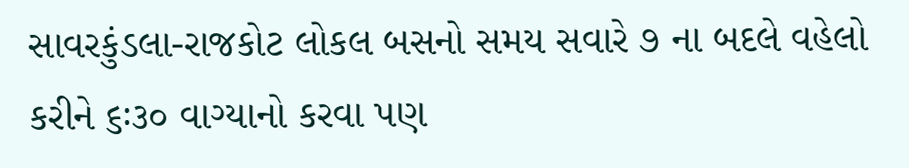સાવરકુંડલા-રાજકોટ લોકલ બસનો સમય સવારે ૭ ના બદલે વહેલો કરીને ૬ઃ૩૦ વાગ્યાનો કરવા પણ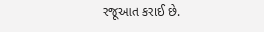રજૂઆત કરાઈ છે.